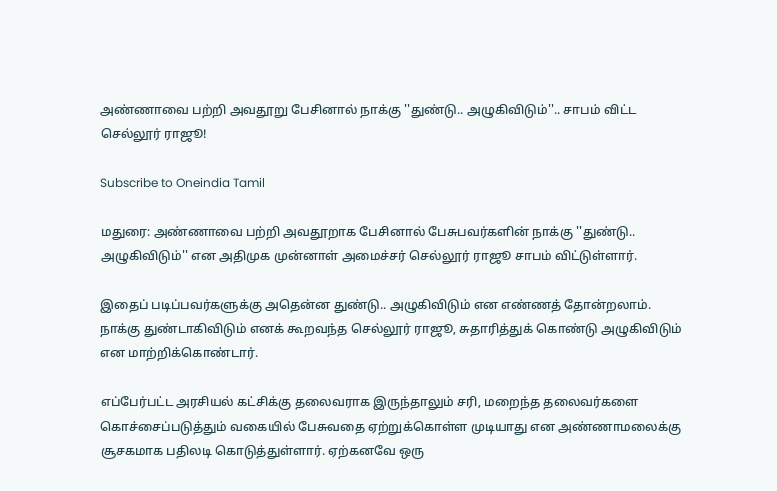அண்ணாவை பற்றி அவதூறு பேசினால் நாக்கு ''துண்டு.. அழுகிவிடும்''.. சாபம் விட்ட செல்லூர் ராஜூ!

Subscribe to Oneindia Tamil

மதுரை: அண்ணாவை பற்றி அவதூறாக பேசினால் பேசுபவர்களின் நாக்கு ''துண்டு.. அழுகிவிடும்'' என அதிமுக முன்னாள் அமைச்சர் செல்லூர் ராஜூ சாபம் விட்டுள்ளார்.

இதைப் படிப்பவர்களுக்கு அதென்ன துண்டு.. அழுகிவிடும் என எண்ணத் தோன்றலாம். நாக்கு துண்டாகிவிடும் எனக் கூறவந்த செல்லூர் ராஜூ, சுதாரித்துக் கொண்டு அழுகிவிடும் என மாற்றிக்கொண்டார்.

எப்பேர்பட்ட அரசியல் கட்சிக்கு தலைவராக இருந்தாலும் சரி, மறைந்த தலைவர்களை கொச்சைப்படுத்தும் வகையில் பேசுவதை ஏற்றுக்கொள்ள முடியாது என அண்ணாமலைக்கு சூசகமாக பதிலடி கொடுத்துள்ளார். ஏற்கனவே ஒரு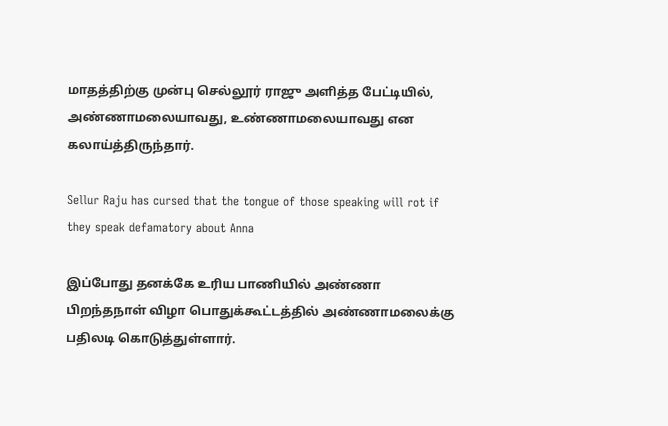மாதத்திற்கு முன்பு செல்லூர் ராஜு அளித்த பேட்டியில், அண்ணாமலையாவது, உண்ணாமலையாவது என கலாய்த்திருந்தார்.

Sellur Raju has cursed that the tongue of those speaking will rot if they speak defamatory about Anna

இப்போது தனக்கே உரிய பாணியில் அண்ணா பிறந்தநாள் விழா பொதுக்கூட்டத்தில் அண்ணாமலைக்கு பதிலடி கொடுத்துள்ளார்.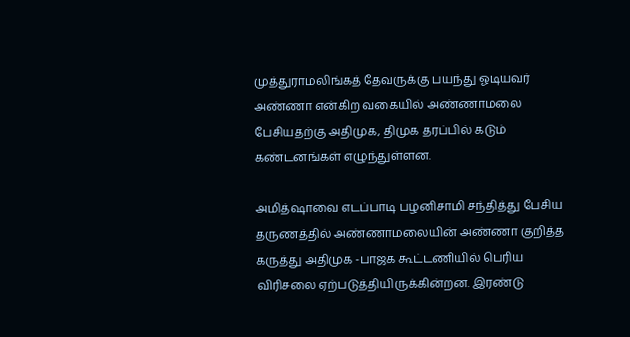முத்துராமலிங்கத் தேவருக்கு பயந்து ஓடியவர் அண்ணா என்கிற வகையில் அண்ணாமலை பேசியதற்கு அதிமுக, திமுக தரப்பில் கடும் கண்டனங்கள் எழுந்துள்ளன.

அமித்ஷாவை எடப்பாடி பழனிசாமி சந்தித்து பேசிய தருணத்தில் அண்ணாமலையின் அண்ணா குறித்த கருத்து அதிமுக -பாஜக கூட்டணியில் பெரிய விரிசலை ஏற்படுத்தியிருக்கின்றன. இரண்டு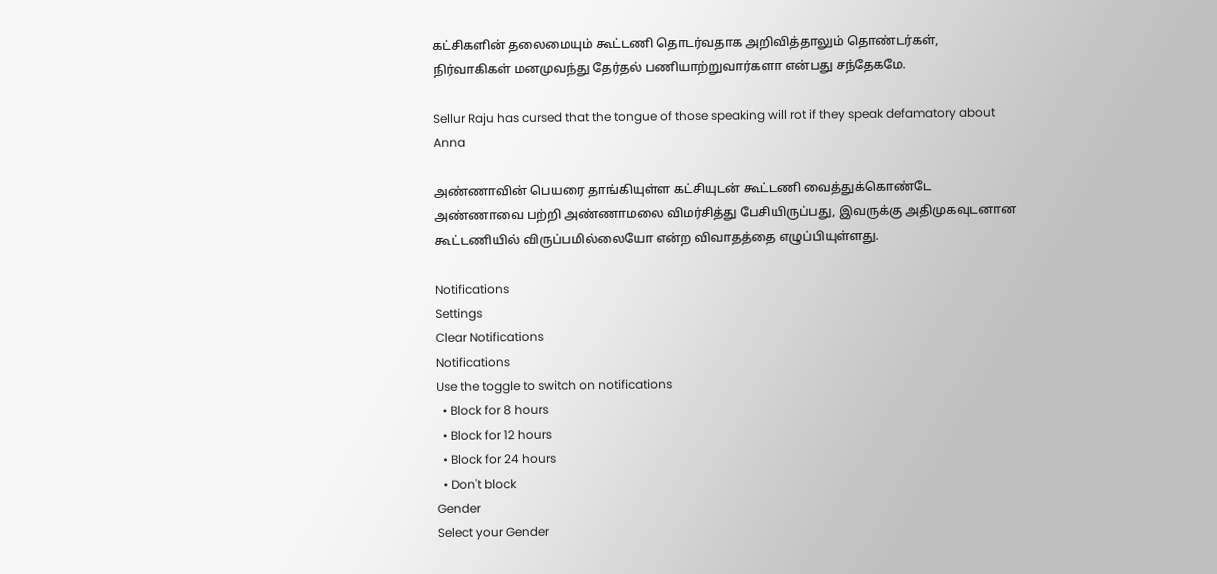கட்சிகளின் தலைமையும் கூட்டணி தொடர்வதாக அறிவித்தாலும் தொண்டர்கள், நிர்வாகிகள் மனமுவந்து தேர்தல் பணியாற்றுவார்களா என்பது சந்தேகமே.

Sellur Raju has cursed that the tongue of those speaking will rot if they speak defamatory about Anna

அண்ணாவின் பெயரை தாங்கியுள்ள கட்சியுடன் கூட்டணி வைத்துக்கொண்டே அண்ணாவை பற்றி அண்ணாமலை விமர்சித்து பேசியிருப்பது, இவருக்கு அதிமுகவுடனான கூட்டணியில் விருப்பமில்லையோ என்ற விவாதத்தை எழுப்பியுள்ளது.

Notifications
Settings
Clear Notifications
Notifications
Use the toggle to switch on notifications
  • Block for 8 hours
  • Block for 12 hours
  • Block for 24 hours
  • Don't block
Gender
Select your Gender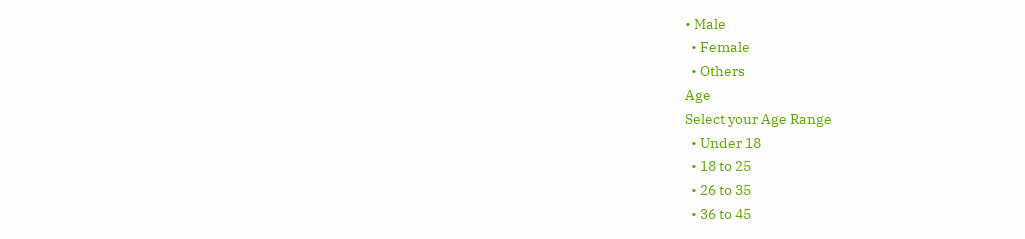• Male
  • Female
  • Others
Age
Select your Age Range
  • Under 18
  • 18 to 25
  • 26 to 35
  • 36 to 45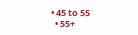• 45 to 55
  • 55+